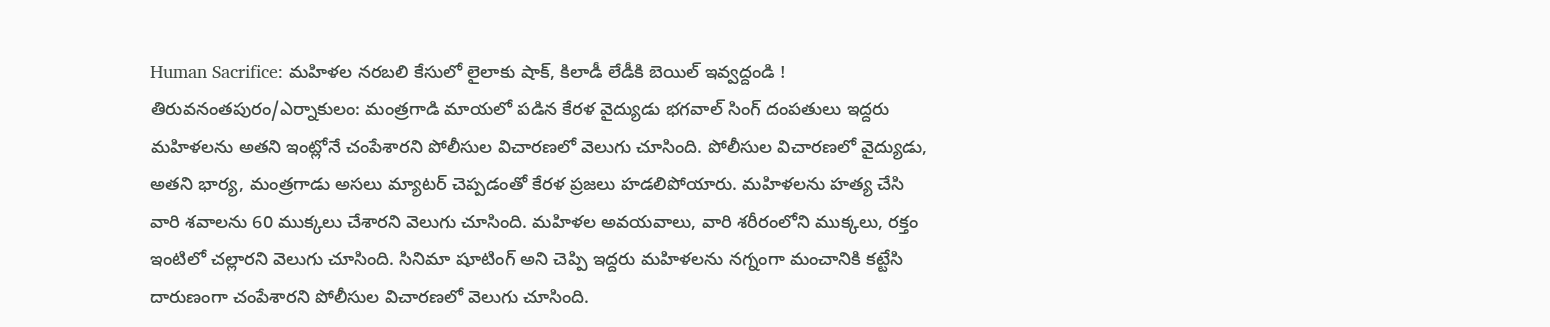Human Sacrifice: మహిళల నరబలి కేసులో లైలాకు షాక్, కిలాడీ లేడీకి బెయిల్ ఇవ్వద్దండి !
తిరువనంతపురం/ఎర్నాకులం: మంత్రగాడి మాయలో పడిన కేరళ వైద్యుడు భగవాల్ సింగ్ దంపతులు ఇద్దరు మహిళలను అతని ఇంట్లోనే చంపేశారని పోలీసుల విచారణలో వెలుగు చూసింది. పోలీసుల విచారణలో వైద్యుడు, అతని భార్య, మంత్రగాడు అసలు మ్యాటర్ చెప్పడంతో కేరళ ప్రజలు హడలిపోయారు. మహిళలను హత్య చేసి వారి శవాలను 60 ముక్కలు చేశారని వెలుగు చూసింది. మహిళల అవయవాలు, వారి శరీరంలోని ముక్కలు, రక్తం ఇంటిలో చల్లారని వెలుగు చూసింది. సినిమా షూటింగ్ అని చెప్పి ఇద్దరు మహిళలను నగ్నంగా మంచానికి కట్టేసి దారుణంగా చంపేశారని పోలీసుల విచారణలో వెలుగు చూసింది.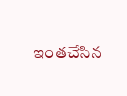ఇంతచేసిన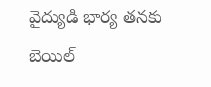వైద్యుడి భార్య తనకు బెయిల్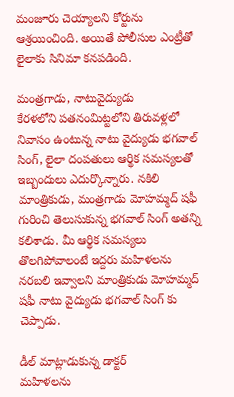మంజూరు చెయ్యాలని కోర్టును ఆశ్రయించింది. అయితే పోలీసుల ఎంట్రీతో లైలాకు సినిమా కనపడింది.

మంత్రగాడు, నాటువైద్యుడు
కేరళలోని పతనంమిట్టలోని తిరువళ్లలో నివాసం ఉంటున్న నాటు వైద్యుడు భగవాల్ సింగ్, లైలా దంపతులు ఆర్థిక సమస్యలతో ఇబ్బందులు ఎదుర్కొన్నారు. నకిలి మాంత్రికుడు, మంత్రగాడు మోహమ్మద్ షఫీ గురించి తెలుసుకున్న భగవాల్ సింగ్ అతన్ని కలిశాడు. మీ ఆర్థిక సమస్యలు తొలగిపోవాలంటే ఇద్దరు మహిళలను నరబలి ఇవ్వాలని మాంత్రికుడు మోహమ్మద్ షఫీ నాటు వైద్యుడు భగవాల్ సింగ్ కు చెప్పాడు.

డీల్ మాట్లాడుకున్న డాక్టర్
మహిళలను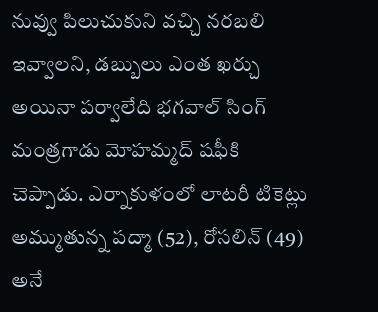నువ్వు పిలుచుకుని వచ్చి నరబలి ఇవ్వాలని, డబ్బులు ఎంత ఖర్చు అయినా పర్వాలేది భగవాల్ సింగ్ మంత్రగాడు మోహమ్మద్ షఫీకి చెప్పాడు. ఎర్నాకుళంలో లాటరీ టికెట్లు అమ్ముతున్న పద్మా (52), రోసలిన్ (49) అనే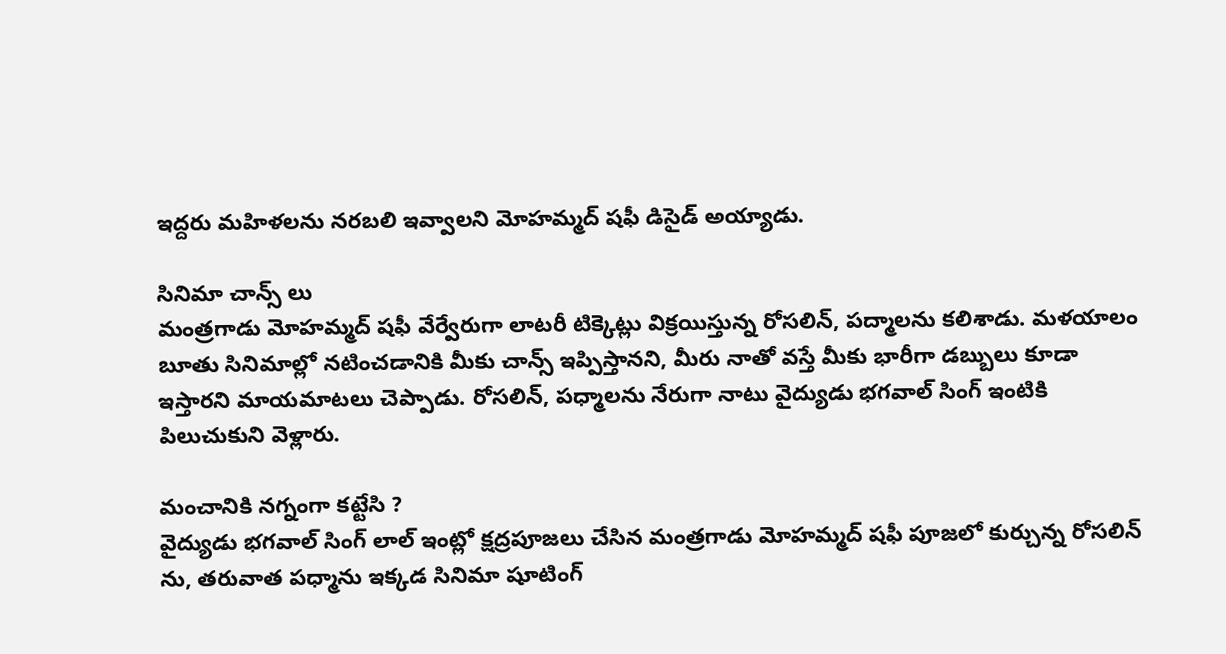ఇద్దరు మహిళలను నరబలి ఇవ్వాలని మోహమ్మద్ షఫీ డిసైడ్ అయ్యాడు.

సినిమా చాన్స్ లు
మంత్రగాడు మోహమ్మద్ షఫీ వేర్వేరుగా లాటరీ టిక్కెట్లు విక్రయిస్తున్న రోసలిన్, పద్మాలను కలిశాడు. మళయాలం బూతు సినిమాల్లో నటించడానికి మీకు చాన్స్ ఇప్పిస్తానని, మీరు నాతో వస్తే మీకు భారీగా డబ్బులు కూడా ఇస్తారని మాయమాటలు చెప్పాడు. రోసలిన్, పధ్మాలను నేరుగా నాటు వైద్యుడు భగవాల్ సింగ్ ఇంటికి పిలుచుకుని వెళ్లారు.

మంచానికి నగ్నంగా కట్టేసి ?
వైద్యుడు భగవాల్ సింగ్ లాల్ ఇంట్లో క్షద్రపూజలు చేసిన మంత్రగాడు మోహమ్మద్ షఫీ పూజలో కుర్చున్న రోసలిన్ ను, తరువాత పధ్మాను ఇక్కడ సినిమా షూటింగ్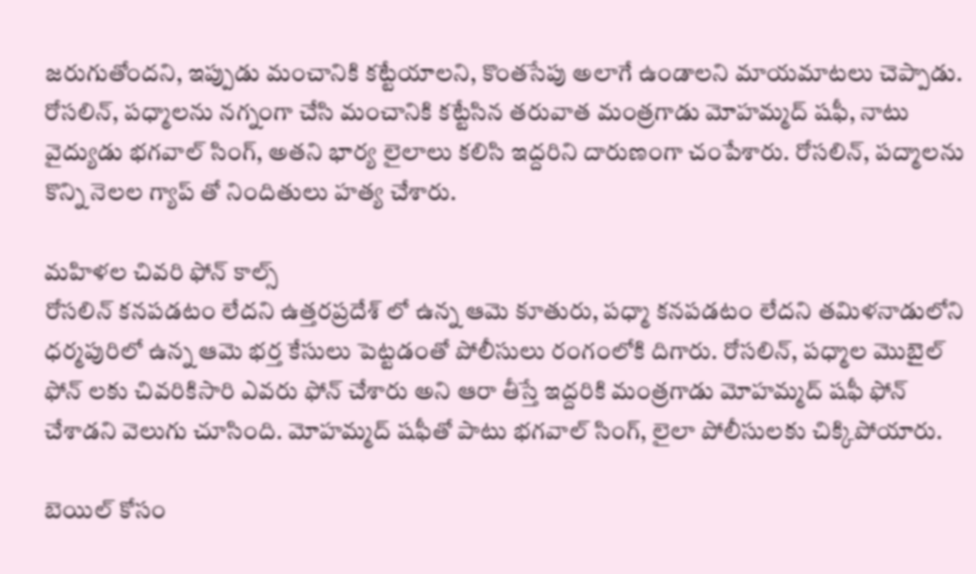జరుగుతోందని, ఇప్పుడు మంచానికి కట్టేయాలని, కొంతసేపు అలాగే ఉండాలని మాయమాటలు చెప్పాడు. రోసలిన్, పధ్మాలను నగ్నంగా చేసి మంచానికి కట్టేసిన తరువాత మంత్రగాడు మోహమ్మద్ షఫీ, నాటు వైద్యుడు భగవాల్ సింగ్, అతని భార్య లైలాలు కలిసి ఇద్దరిని దారుణంగా చంపేశారు. రోసలిన్, పద్మాలను కొన్ని నెలల గ్యాప్ తో నిందితులు హత్య చేశారు.

మహిళల చివరి ఫోన్ కాల్స్
రోసలిన్ కనపడటం లేదని ఉత్తరప్రదేశ్ లో ఉన్న ఆమె కూతురు, పధ్మా కనపడటం లేదని తమిళనాడులోని ధర్మపురిలో ఉన్న ఆమె భర్త కేసులు పెట్టడంతో పోలీసులు రంగంలోకి దిగారు. రోసలిన్, పధ్మాల మొబైల్ ఫోన్ లకు చివరికిసారి ఎవరు ఫోన్ చేశారు అని ఆరా తీస్తే ఇద్దరికి మంత్రగాడు మోహమ్మద్ షఫీ ఫోన్ చేశాడని వెలుగు చూసింది. మోహమ్మద్ షఫీతో పాటు భగవాల్ సింగ్, లైలా పోలీసులకు చిక్కిపోయారు.

బెయిల్ కోసం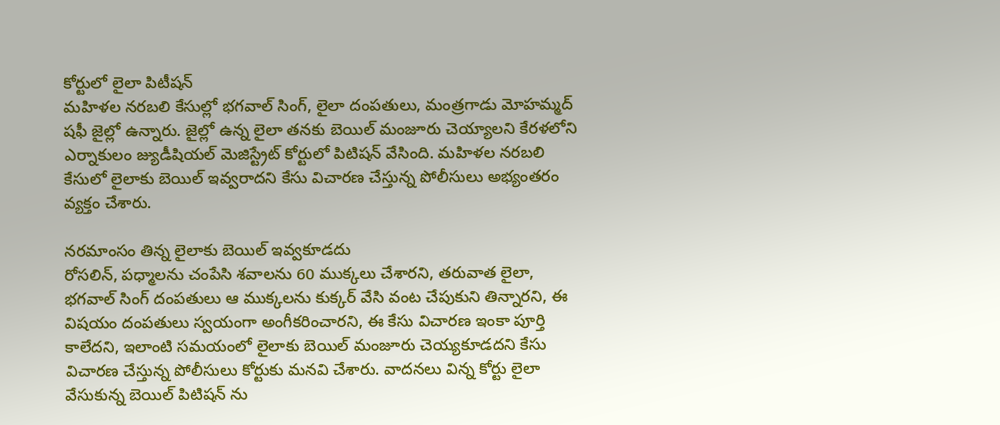కోర్టులో లైలా పిటీషన్
మహిళల నరబలి కేసుల్లో భగవాల్ సింగ్, లైలా దంపతులు, మంత్రగాడు మోహమ్మద్ షఫీ జైల్లో ఉన్నారు. జైల్లో ఉన్న లైలా తనకు బెయిల్ మంజూరు చెయ్యాలని కేరళలోని ఎర్నాకులం జ్యుడీషియల్ మెజిస్ట్రేట్ కోర్టులో పిటిషన్ వేసింది. మహిళల నరబలి కేసులో లైలాకు బెయిల్ ఇవ్వరాదని కేసు విచారణ చేస్తున్న పోలీసులు అభ్యంతరం వ్యక్తం చేశారు.

నరమాంసం తిన్న లైలాకు బెయిల్ ఇవ్వకూడదు
రోసలిన్, పధ్మాలను చంపేసి శవాలను 60 ముక్కలు చేశారని, తరువాత లైలా, భగవాల్ సింగ్ దంపతులు ఆ ముక్కలను కుక్కర్ వేసి వంట చేపుకుని తిన్నారని, ఈ విషయం దంపతులు స్వయంగా అంగీకరించారని, ఈ కేసు విచారణ ఇంకా పూర్తి కాలేదని, ఇలాంటి సమయంలో లైలాకు బెయిల్ మంజూరు చెయ్యకూడదని కేసు విచారణ చేస్తున్న పోలీసులు కోర్టుకు మనవి చేశారు. వాదనలు విన్న కోర్టు లైలా వేసుకున్న బెయిల్ పిటిషన్ ను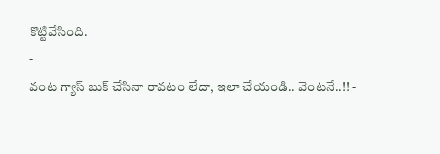కొట్టివేసింది.
-
వంట గ్యాస్ బుక్ చేసినా రావటం లేదా, ఇలా చేయండి.. వెంటనే..!! -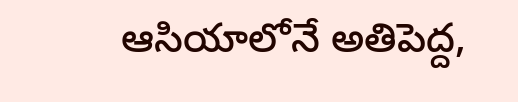ఆసియాలోనే అతిపెద్ద,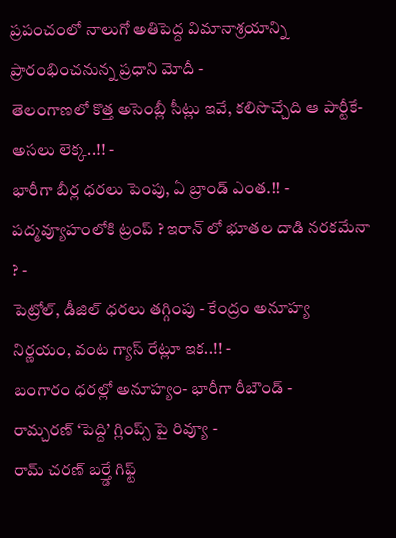ప్రపంచంలో నాలుగో అతిపెద్ద విమానాశ్రయాన్ని ప్రారంభించనున్న ప్రధాని మోదీ -
తెలంగాణలో కొత్త అసెంబ్లీ సీట్లు ఇవే, కలిసొచ్చేది ఆ పార్టీకే- అసలు లెక్క..!! -
భారీగా బీర్ల ధరలు పెంపు, ఏ బ్రాండ్ ఎంత.!! -
పద్మవ్యూహంలోకి ట్రంప్ ? ఇరాన్ లో భూతల దాడి నరకమేనా ? -
పెట్రోల్, డీజిల్ ధరలు తగ్గింపు - కేంద్రం అనూహ్య నిర్ణయం, వంట గ్యాస్ రేట్లూ ఇక..!! -
బంగారం ధరల్లో అనూహ్యం- భారీగా రీబౌండ్ -
రామ్చరణ్ ‘పెద్ది’ గ్లింప్స్ పై రివ్యూ -
రామ్ చరణ్ బర్త్డే గిఫ్ట్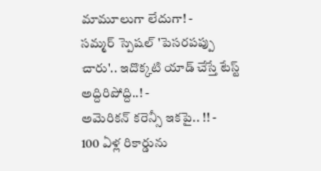మామూలుగా లేదుగా! -
సమ్మర్ స్పెషల్ 'పెసరపప్పు చారు'.. ఇదొక్కటి యాడ్ చేస్తే టేస్ట్ అద్దిరిపోద్ది..! -
అమెరికన్ కరెన్సీ ఇకపై.. !! -
100 ఏళ్ల రికార్డును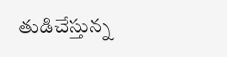తుడిచేస్తున్న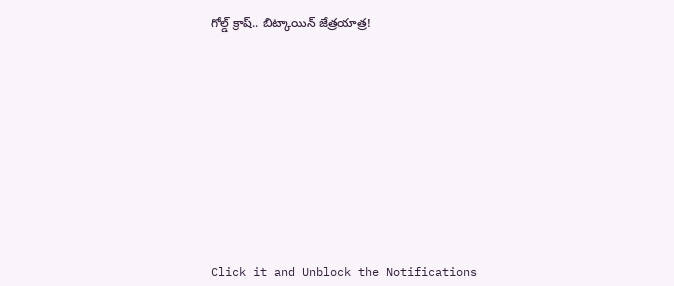గోల్డ్ క్రాష్.. బిట్కాయిన్ జేత్రయాత్ర!












Click it and Unblock the Notifications